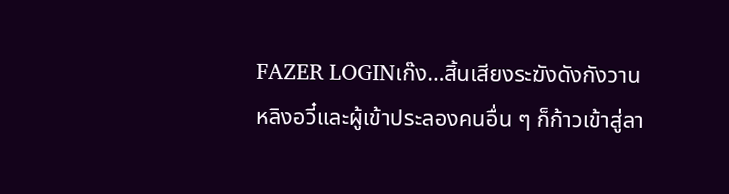FAZER LOGINเก๊ง…สิ้นเสียงระฆังดังกังวาน หลิงอวี๋และผู้เข้าประลองคนอื่น ๆ ก็ก้าวเข้าสู่ลา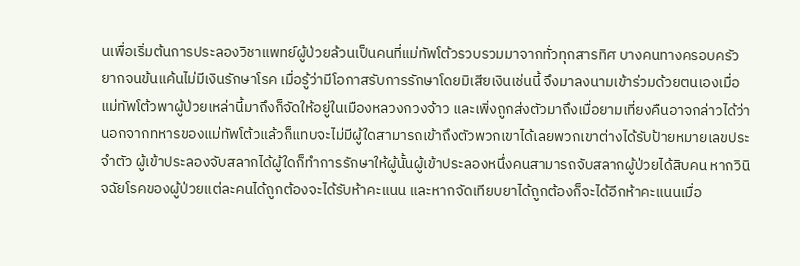นเพื่อเริ่มต้นการประลองวิชาแพทย์ผู้ป่วยล้วนเป็นคนที่แม่ทัพโต้วรวบรวมมาจากทั่วทุกสารทิศ บางคนทางครอบครัวยากจนข้นแค้นไม่มีเงินรักษาโรค เมื่อรู้ว่ามีโอกาสรับการรักษาโดยมิเสียเงินเช่นนี้ จึงมาลงนามเข้าร่วมด้วยตนเองเมื่อแม่ทัพโต้วพาผู้ป่วยเหล่านี้มาถึงก็จัดให้อยู่ในเมืองหลวงกวงจ้าว และเพิ่งถูกส่งตัวมาถึงเมื่อยามเที่ยงคืนอาจกล่าวได้ว่า นอกจากทหารของแม่ทัพโต้วแล้วก็แทบจะไม่มีผู้ใดสามารถเข้าถึงตัวพวกเขาได้เลยพวกเขาต่างได้รับป้ายหมายเลขประจำตัว ผู้เข้าประลองจับสลากได้ผู้ใดก็ทำการรักษาให้ผู้นั้นผู้เข้าประลองหนึ่งคนสามารถจับสลากผู้ป่วยได้สิบคน หากวินิจฉัยโรคของผู้ป่วยแต่ละคนได้ถูกต้องจะได้รับห้าคะแนน และหากจัดเทียบยาได้ถูกต้องก็จะได้อีกห้าคะแนนเมื่อ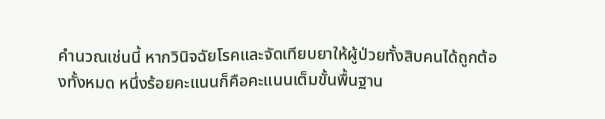คำนวณเช่นนี้ หากวินิจฉัยโรคและจัดเทียบยาให้ผู้ป่วยทั้งสิบคนได้ถูกต้องทั้งหมด หนึ่งร้อยคะแนนก็คือคะแนนเต็มขั้นพื้นฐาน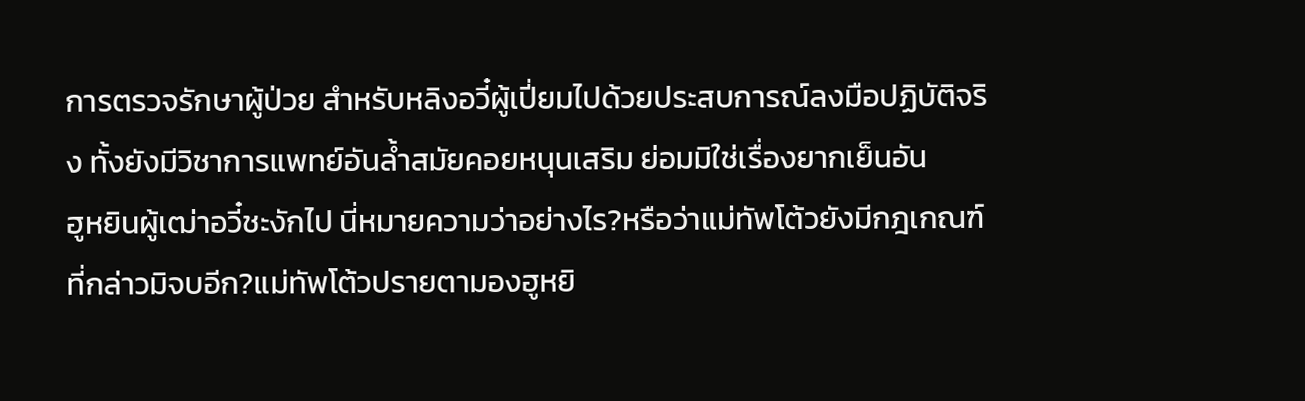การตรวจรักษาผู้ป่วย สำหรับหลิงอวี๋ผู้เปี่ยมไปด้วยประสบการณ์ลงมือปฏิบัติจริง ทั้งยังมีวิชาการแพทย์อันล้ำสมัยคอยหนุนเสริม ย่อมมิใช่เรื่องยากเย็นอัน
ฮูหยินผู้เฒ่าอวี๋ชะงักไป นี่หมายความว่าอย่างไร?หรือว่าแม่ทัพโต้วยังมีกฎเกณฑ์ที่กล่าวมิจบอีก?แม่ทัพโต้วปรายตามองฮูหยิ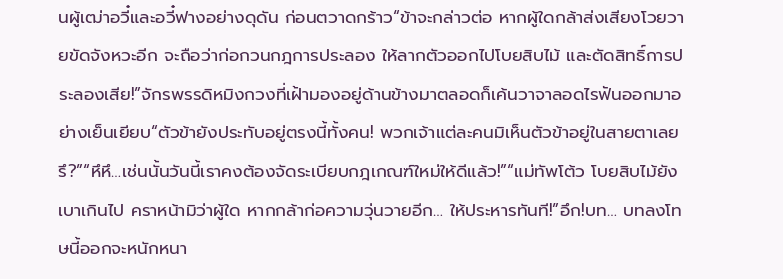นผู้เฒ่าอวี๋และอวี๋ฟางอย่างดุดัน ก่อนตวาดกร้าว“ข้าจะกล่าวต่อ หากผู้ใดกล้าส่งเสียงโวยวายขัดจังหวะอีก จะถือว่าก่อกวนกฎการประลอง ให้ลากตัวออกไปโบยสิบไม้ และตัดสิทธิ์การประลองเสีย!”จักรพรรดิหมิงกวงที่เฝ้ามองอยู่ด้านข้างมาตลอดก็เค้นวาจาลอดไรฟันออกมาอย่างเย็นเยียบ“ตัวข้ายังประทับอยู่ตรงนี้ทั้งคน! พวกเจ้าแต่ละคนมิเห็นตัวข้าอยู่ในสายตาเลยรึ?”“หึหึ…เช่นนั้นวันนี้เราคงต้องจัดระเบียบกฎเกณฑ์ใหม่ให้ดีแล้ว!”“แม่ทัพโต้ว โบยสิบไม้ยังเบาเกินไป คราหน้ามิว่าผู้ใด หากกล้าก่อความวุ่นวายอีก… ให้ประหารทันที!”อึก!บท… บทลงโทษนี้ออกจะหนักหนา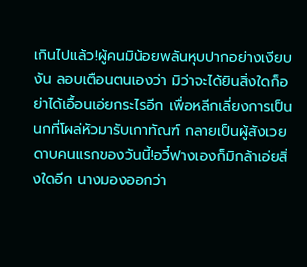เกินไปแล้ว!ผู้คนมิน้อยพลันหุบปากอย่างเงียบงัน ลอบเตือนตนเองว่า มิว่าจะได้ยินสิ่งใดก็อย่าได้เอื้อนเอ่ยกระไรอีก เพื่อหลีกเลี่ยงการเป็นนกที่โผล่หัวมารับเกาทัณฑ์ กลายเป็นผู้สังเวยดาบคนแรกของวันนี้!อวี๋ฟางเองก็มิกล้าเอ่ยสิ่งใดอีก นางมองออกว่า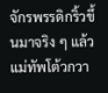จักรพรรดิกริ้วขึ้นมาจริง ๆ แล้วแม่ทัพโต้วกวา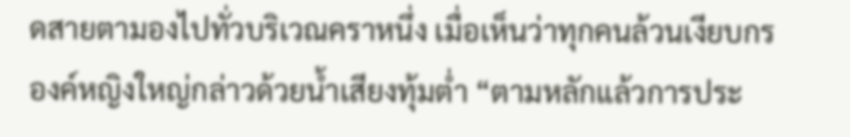ดสายตามองไปทั่วบริเวณคราหนึ่ง เมื่อเห็นว่าทุกคนล้วนเงียบกร
องค์หญิงใหญ่กล่าวด้วยน้ำเสียงทุ้มต่ำ “ตามหลักแล้วการประ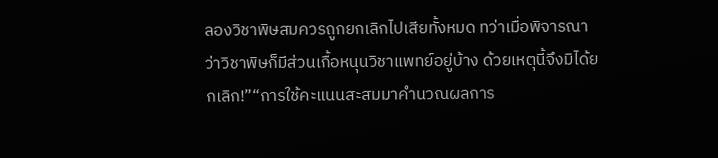ลองวิชาพิษสมควรถูกยกเลิกไปเสียทั้งหมด ทว่าเมื่อพิจารณาว่าวิชาพิษก็มีส่วนเกื้อหนุนวิชาแพทย์อยู่บ้าง ด้วยเหตุนี้จึงมิได้ยกเลิก!”“การใช้คะแนนสะสมมาคำนวณผลการ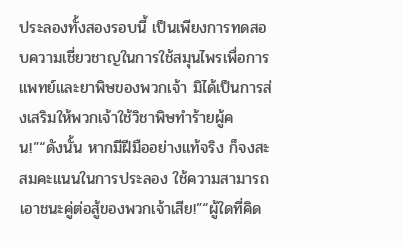ประลองทั้งสองรอบนี้ เป็นเพียงการทดสอบความเชี่ยวชาญในการใช้สมุนไพรเพื่อการแพทย์และยาพิษของพวกเจ้า มิได้เป็นการส่งเสริมให้พวกเจ้าใช้วิชาพิษทำร้ายผู้คน!”“ดังนั้น หากมีฝีมืออย่างแท้จริง ก็จงสะสมคะแนนในการประลอง ใช้ความสามารถเอาชนะคู่ต่อสู้ของพวกเจ้าเสีย!”“ผู้ใดที่คิด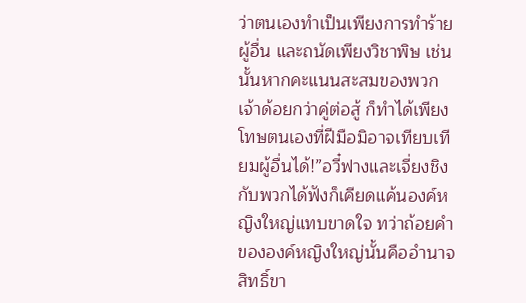ว่าตนเองทำเป็นเพียงการทำร้ายผู้อื่น และถนัดเพียงวิชาพิษ เช่นนั้นหากคะแนนสะสมของพวกเจ้าด้อยกว่าคู่ต่อสู้ ก็ทำได้เพียงโทษตนเองที่ฝีมือมิอาจเทียบเทียมผู้อื่นได้!”อวี๋ฟางและเจี่ยงชิงกับพวกได้ฟังก็เคียดแค้นองค์หญิงใหญ่แทบขาดใจ ทว่าถ้อยคำขององค์หญิงใหญ่นั้นคืออำนาจสิทธิ์ขา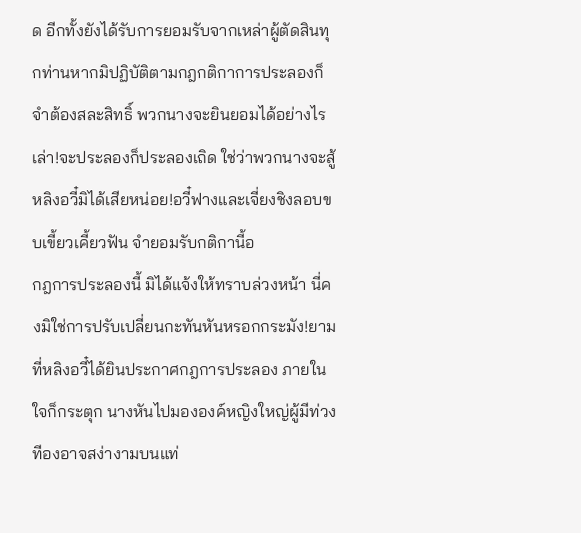ด อีกทั้งยังได้รับการยอมรับจากเหล่าผู้ตัดสินทุกท่านหากมิปฏิบัติตามกฎกติกาการประลองก็จำต้องสละสิทธิ์ พวกนางจะยินยอมได้อย่างไรเล่า!จะประลองก็ประลองเถิด ใช่ว่าพวกนางจะสู้หลิงอวี๋มิได้เสียหน่อย!อวี๋ฟางและเจี่ยงชิงลอบขบเขี้ยวเคี้ยวฟัน จำยอมรับกติกานี้อ
กฎการประลองนี้ มิได้แจ้งให้ทราบล่วงหน้า นี่คงมิใช่การปรับเปลี่ยนกะทันหันหรอกกระมัง!ยามที่หลิงอวี๋ได้ยินประกาศกฎการประลอง ภายในใจก็กระตุก นางหันไปมององค์หญิงใหญ่ผู้มีท่วงทีองอาจสง่างามบนแท่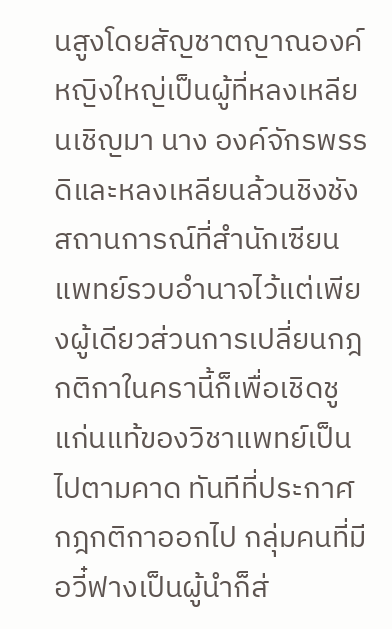นสูงโดยสัญชาตญาณองค์หญิงใหญ่เป็นผู้ที่หลงเหลียนเชิญมา นาง องค์จักรพรรดิและหลงเหลียนล้วนชิงชังสถานการณ์ที่สำนักเซียนแพทย์รวบอำนาจไว้แต่เพียงผู้เดียวส่วนการเปลี่ยนกฎกติกาในครานี้ก็เพื่อเชิดชูแก่นแท้ของวิชาแพทย์เป็นไปตามคาด ทันทีที่ประกาศกฎกติกาออกไป กลุ่มคนที่มีอวี๋ฟางเป็นผู้นำก็ส่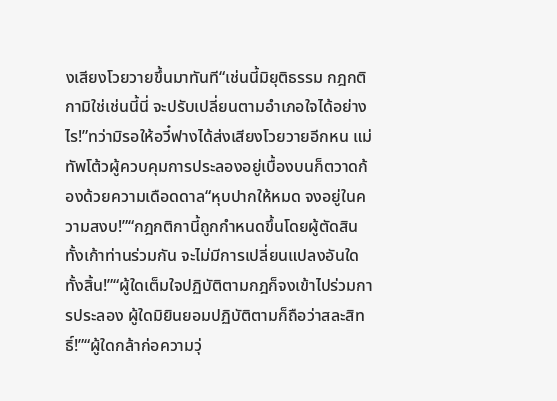งเสียงโวยวายขึ้นมาทันที“เช่นนี้มิยุติธรรม กฎกติกามิใช่เช่นนี้นี่ จะปรับเปลี่ยนตามอำเภอใจได้อย่างไร!”ทว่ามิรอให้อวี๋ฟางได้ส่งเสียงโวยวายอีกหน แม่ทัพโต้วผู้ควบคุมการประลองอยู่เบื้องบนก็ตวาดก้องด้วยความเดือดดาล“หุบปากให้หมด จงอยู่ในความสงบ!”“กฎกติกานี้ถูกกำหนดขึ้นโดยผู้ตัดสินทั้งเก้าท่านร่วมกัน จะไม่มีการเปลี่ยนแปลงอันใดทั้งสิ้น!”“ผู้ใดเต็มใจปฏิบัติตามกฎก็จงเข้าไปร่วมการประลอง ผู้ใดมิยินยอมปฏิบัติตามก็ถือว่าสละสิทธิ์!”“ผู้ใดกล้าก่อความวุ่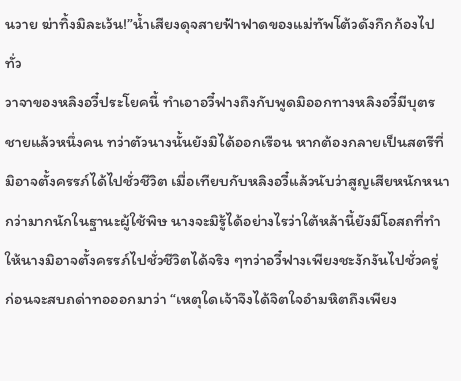นวาย ฆ่าทิ้งมิละเว้น!”น้ำเสียงดุจสายฟ้าฟาดของแม่ทัพโต้วดังกึกก้องไปทั่ว
วาจาของหลิงอวี๋ประโยคนี้ ทำเอาอวี๋ฟางถึงกับพูดมิออกทางหลิงอวี๋มีบุตรชายแล้วหนึ่งคน ทว่าตัวนางนั้นยังมิได้ออกเรือน หากต้องกลายเป็นสตรีที่มิอาจตั้งครรภ์ได้ไปชั่วชีวิต เมื่อเทียบกับหลิงอวี๋แล้วนับว่าสูญเสียหนักหนากว่ามากนักในฐานะผู้ใช้พิษ นางจะมิรู้ได้อย่างไรว่าใต้หล้านี้ยังมีโอสถที่ทำให้นางมิอาจตั้งครรภ์ไปชั่วชีวิตได้จริง ๆทว่าอวี๋ฟางเพียงชะงักงันไปชั่วครู่ ก่อนจะสบถด่าทอออกมาว่า “เหตุใดเจ้าจึงได้จิตใจอำมหิตถึงเพียง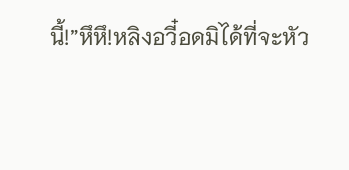นี้!”หึหึ!หลิงอวี๋อดมิได้ที่จะหัว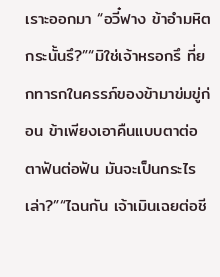เราะออกมา “อวี๋ฟาง ข้าอำมหิตกระนั้นรึ?”“มิใช่เจ้าหรอกรึ ที่ยกทารกในครรภ์ของข้ามาข่มขู่ก่อน ข้าเพียงเอาคืนแบบตาต่อตาฟันต่อฟัน มันจะเป็นกระไรเล่า?”“ไฉนกัน เจ้าเมินเฉยต่อชี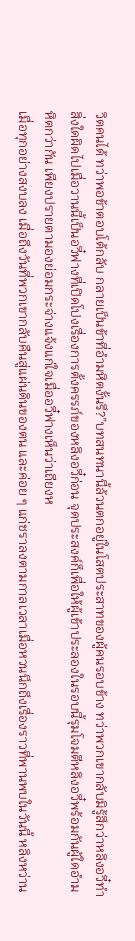วิตคนได้ ทว่าพอข้าตอบโต้กลับ กลายเป็นข้าที่อำมหิตงั้นรึ?”บทสนทนานี้ล้วนตกอยู่ในโสตประสาทของผู้คนรอบข้าง ทว่าพวกเขากลับมิรู้สึกว่าหลิงอวี๋ทำสิ่งใดผิดไปเมื่อวานนี้เป็นอวี๋ฟางที่เปิดโปงเรื่องการตั้งครรภ์ของหลิงอวี๋ก่อน จุดประสงค์ก็เพื่อให้ผู้เข้าประลองในรอบนี้รุมโจมตีหลิงอวี๋พร้อมกันผู้ใดอำมหิตกว่ากัน เพียงปรายตามองย่อมกระจ่างแจ้งแก่ใจเมื่ออวี๋ฟางเห็นว่าเถียงห
เมื่อทุกอย่างสงบลง เมื่อถึงวันที่พวกเขากลับคืนสู่แผ่นดินของตน และค่อย ๆ แก่ชราลงตามกาลเวลาเมื่อหวนนึกถึงเรื่องราวที่พานพบในวันนี้ หลิงหว่าน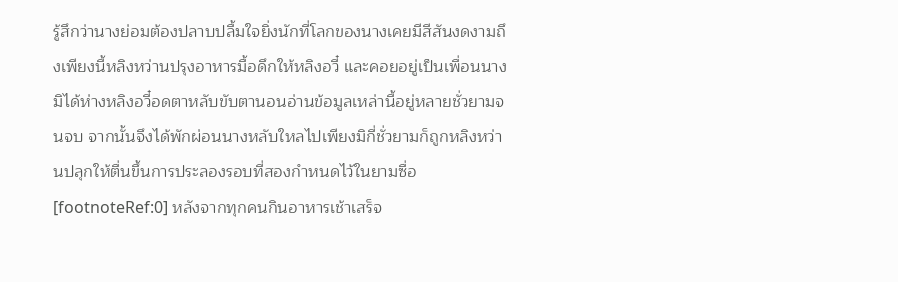รู้สึกว่านางย่อมต้องปลาบปลื้มใจยิ่งนักที่โลกของนางเคยมีสีสันงดงามถึงเพียงนี้หลิงหว่านปรุงอาหารมื้อดึกให้หลิงอวี๋ และคอยอยู่เป็นเพื่อนนางมิได้ห่างหลิงอวี๋อดตาหลับขับตานอนอ่านข้อมูลเหล่านี้อยู่หลายชั่วยามจนจบ จากนั้นจึงได้พักผ่อนนางหลับใหลไปเพียงมิกี่ชั่วยามก็ถูกหลิงหว่านปลุกให้ตื่นขึ้นการประลองรอบที่สองกำหนดไว้ในยามซื่อ[footnoteRef:0] หลังจากทุกคนกินอาหารเช้าเสร็จ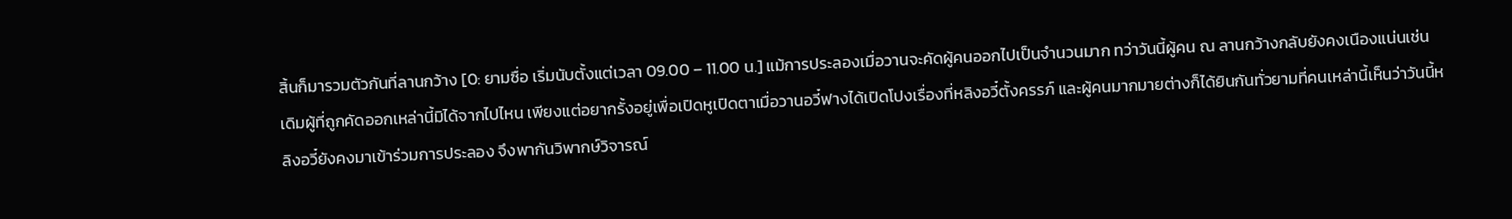สิ้นก็มารวมตัวกันที่ลานกว้าง [0: ยามซื่อ เริ่มนับตั้งแต่เวลา 09.00 – 11.00 น.] แม้การประลองเมื่อวานจะคัดผู้คนออกไปเป็นจำนวนมาก ทว่าวันนี้ผู้คน ณ ลานกว้างกลับยังคงเนืองแน่นเช่นเดิมผู้ที่ถูกคัดออกเหล่านี้มิได้จากไปไหน เพียงแต่อยากรั้งอยู่เพื่อเปิดหูเปิดตาเมื่อวานอวี๋ฟางได้เปิดโปงเรื่องที่หลิงอวี๋ตั้งครรภ์ และผู้คนมากมายต่างก็ได้ยินกันทั่วยามที่คนเหล่านี้เห็นว่าวันนี้หลิงอวี๋ยังคงมาเข้าร่วมการประลอง จึงพากันวิพากษ์วิจารณ์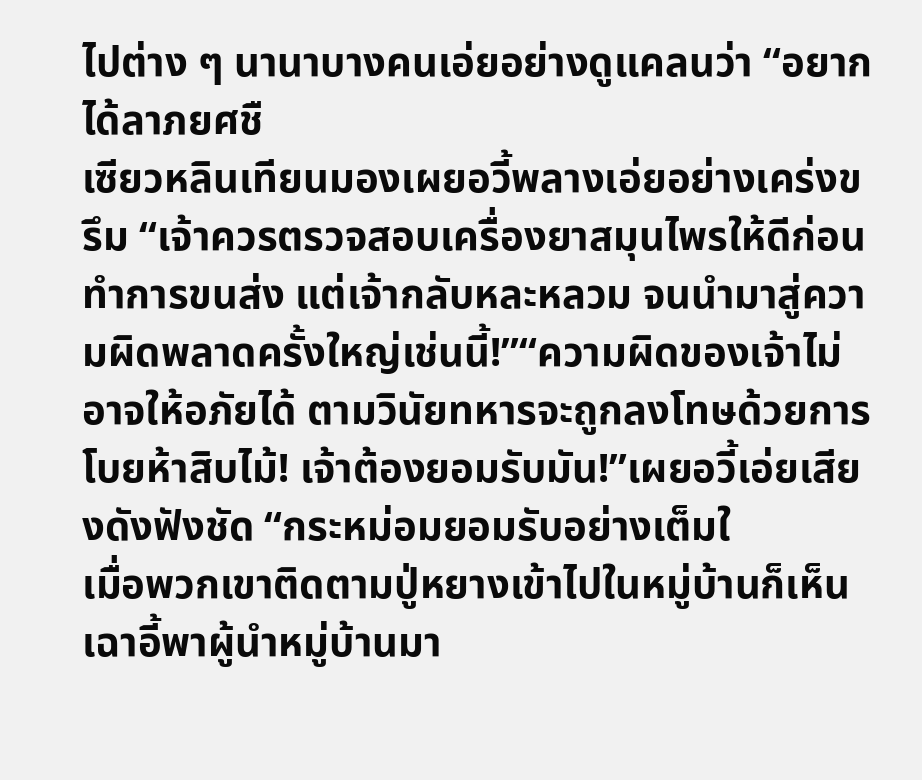ไปต่าง ๆ นานาบางคนเอ่ยอย่างดูแคลนว่า “อยากได้ลาภยศชื
เซียวหลินเทียนมองเผยอวี้พลางเอ่ยอย่างเคร่งขรึม “เจ้าควรตรวจสอบเครื่องยาสมุนไพรให้ดีก่อนทำการขนส่ง แต่เจ้ากลับหละหลวม จนนำมาสู่ความผิดพลาดครั้งใหญ่เช่นนี้!”“ความผิดของเจ้าไม่อาจให้อภัยได้ ตามวินัยทหารจะถูกลงโทษด้วยการโบยห้าสิบไม้! เจ้าต้องยอมรับมัน!”เผยอวี้เอ่ยเสียงดังฟังชัด “กระหม่อมยอมรับอย่างเต็มใ
เมื่อพวกเขาติดตามปู่หยางเข้าไปในหมู่บ้านก็เห็นเฉาอี้พาผู้นำหมู่บ้านมา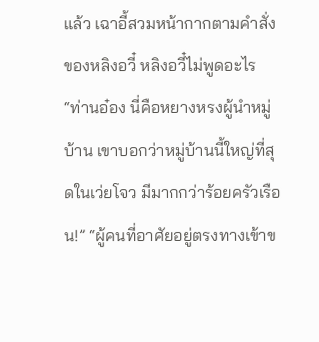แล้ว เฉาอี้สวมหน้ากากตามคำสั่งของหลิงอวี๋ หลิงอวี๋ไม่พูดอะไร “ท่านอ๋อง นี่คือหยางหรงผู้นำหมู่บ้าน เขาบอกว่าหมู่บ้านนี้ใหญ่ที่สุดในเว่ยโจว มีมากกว่าร้อยครัวเรือน!” “ผู้คนที่อาศัยอยู่ตรงทางเข้าข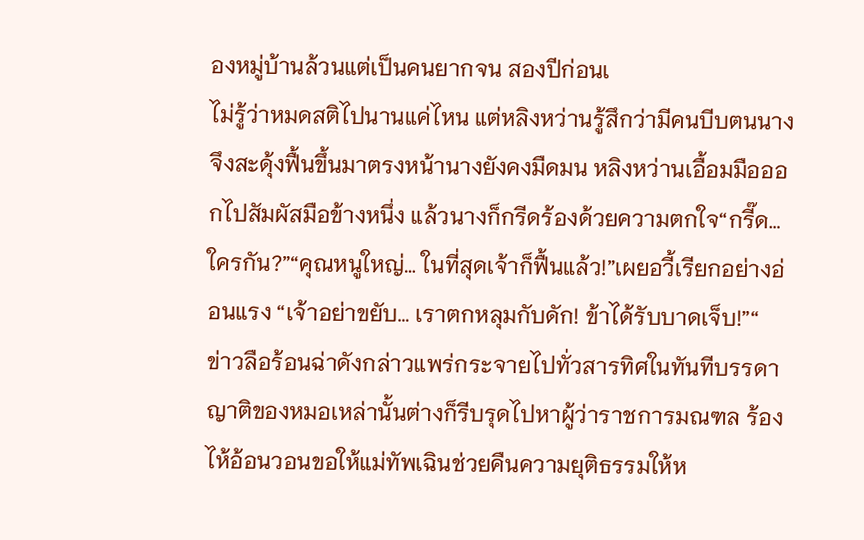องหมู่บ้านล้วนแต่เป็นคนยากจน สองปีก่อนเ
ไม่รู้ว่าหมดสติไปนานแค่ไหน แต่หลิงหว่านรู้สึกว่ามีคนบีบตนนางจึงสะดุ้งฟื้นขึ้นมาตรงหน้านางยังคงมืดมน หลิงหว่านเอื้อมมือออกไปสัมผัสมือข้างหนึ่ง แล้วนางก็กรีดร้องด้วยความตกใจ“กรี๊ด… ใครกัน?”“คุณหนูใหญ่… ในที่สุดเจ้าก็ฟื้นแล้ว!”เผยอวี้เรียกอย่างอ่อนแรง “เจ้าอย่าขยับ… เราตกหลุมกับดัก! ข้าได้รับบาดเจ็บ!”“
ข่าวลือร้อนฉ่าดังกล่าวแพร่กระจายไปทั่วสารทิศในทันทีบรรดาญาติของหมอเหล่านั้นต่างก็รีบรุดไปหาผู้ว่าราชการมณฑล ร้องไห้อ้อนวอนขอให้แม่ทัพเฉินช่วยคืนความยุติธรรมให้ห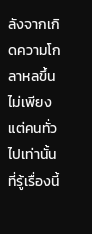ลังจากเกิดความโกลาหลขึ้น ไม่เพียงแต่คนทั่วไปเท่านั้นที่รู้เรื่องนี้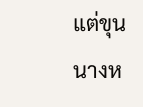แต่ขุนนางห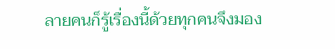ลายคนก็รู้เรื่องนี้ด้วยทุกคนจึงมอง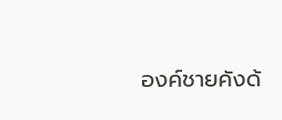องค์ชายคังด้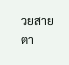วยสายตา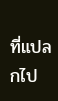ที่แปลกไป